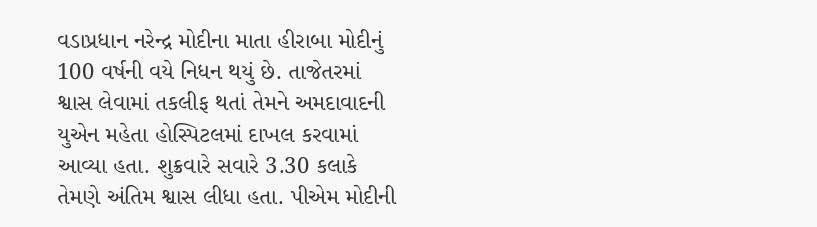વડાપ્રધાન નરેન્દ્ર મોદીના માતા હીરાબા મોદીનું 100 વર્ષની વયે નિધન થયું છે. તાજેતરમાં શ્વાસ લેવામાં તકલીફ થતાં તેમને અમદાવાદની યુએન મહેતા હોસ્પિટલમાં દાખલ કરવામાં આવ્યા હતા. શુક્રવારે સવારે 3.30 કલાકે તેમણે અંતિમ શ્વાસ લીધા હતા. પીએમ મોદીની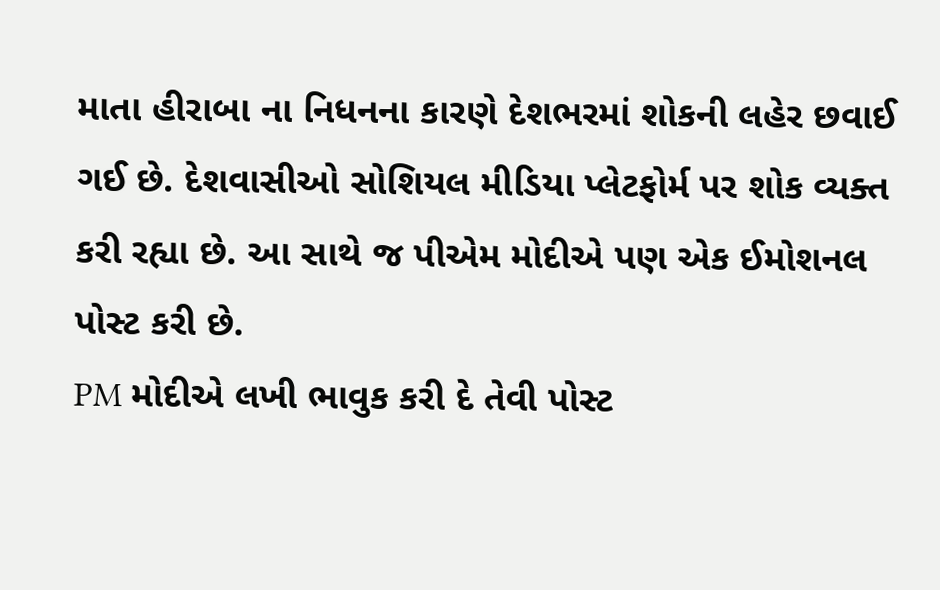માતા હીરાબા ના નિધનના કારણે દેશભરમાં શોકની લહેર છવાઈ ગઈ છે. દેશવાસીઓ સોશિયલ મીડિયા પ્લેટફોર્મ પર શોક વ્યક્ત કરી રહ્યા છે. આ સાથે જ પીએમ મોદીએ પણ એક ઈમોશનલ પોસ્ટ કરી છે.
PM મોદીએ લખી ભાવુક કરી દે તેવી પોસ્ટ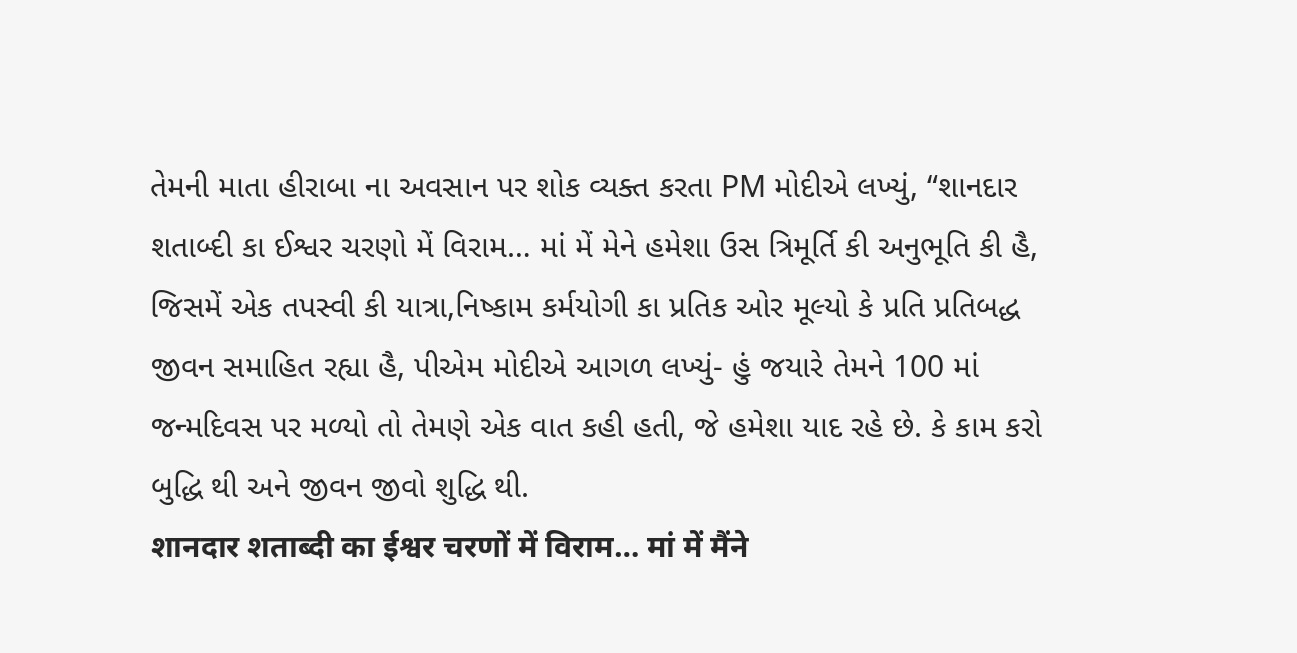તેમની માતા હીરાબા ના અવસાન પર શોક વ્યક્ત કરતા PM મોદીએ લખ્યું, “શાનદાર શતાબ્દી કા ઈશ્વર ચરણો મેં વિરામ… માં મેં મેને હમેશા ઉસ ત્રિમૂર્તિ કી અનુભૂતિ કી હૈ, જિસમેં એક તપસ્વી કી યાત્રા,નિષ્કામ કર્મયોગી કા પ્રતિક ઓર મૂલ્યો કે પ્રતિ પ્રતિબદ્ધ જીવન સમાહિત રહ્યા હૈ, પીએમ મોદીએ આગળ લખ્યું- હું જયારે તેમને 100 માં જન્મદિવસ પર મળ્યો તો તેમણે એક વાત કહી હતી, જે હમેશા યાદ રહે છે. કે કામ કરો બુદ્ધિ થી અને જીવન જીવો શુદ્ધિ થી.
शानदार शताब्दी का ईश्वर चरणों में विराम… मां में मैंने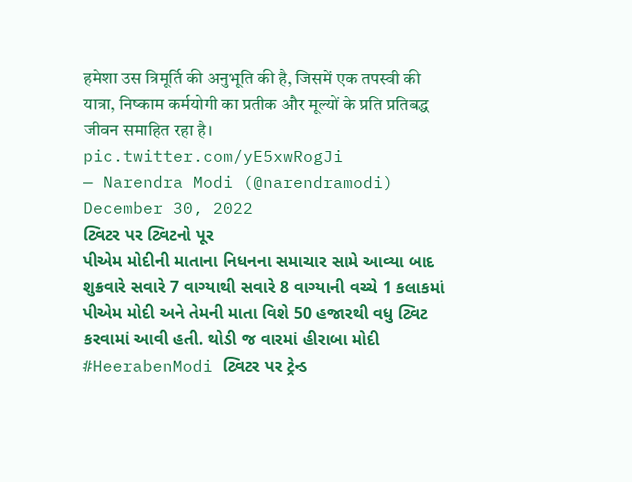हमेशा उस त्रिमूर्ति की अनुभूति की है, जिसमें एक तपस्वी की यात्रा, निष्काम कर्मयोगी का प्रतीक और मूल्यों के प्रति प्रतिबद्ध जीवन समाहित रहा है। pic.twitter.com/yE5xwRogJi
— Narendra Modi (@narendramodi) December 30, 2022
ટ્વિટર પર ટ્વિટનો પૂર
પીએમ મોદીની માતાના નિધનના સમાચાર સામે આવ્યા બાદ શુક્રવારે સવારે 7 વાગ્યાથી સવારે 8 વાગ્યાની વચ્ચે 1 કલાકમાં પીએમ મોદી અને તેમની માતા વિશે 50 હજારથી વધુ ટ્વિટ કરવામાં આવી હતી. થોડી જ વારમાં હીરાબા મોદી #HeerabenModi ટ્વિટર પર ટ્રેન્ડ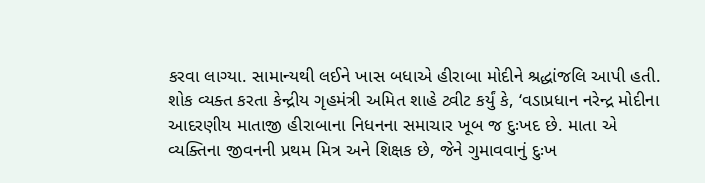કરવા લાગ્યા. સામાન્યથી લઈને ખાસ બધાએ હીરાબા મોદીને શ્રદ્ધાંજલિ આપી હતી. શોક વ્યક્ત કરતા કેન્દ્રીય ગૃહમંત્રી અમિત શાહે ટ્વીટ કર્યું કે, ‘વડાપ્રધાન નરેન્દ્ર મોદીના આદરણીય માતાજી હીરાબાના નિધનના સમાચાર ખૂબ જ દુઃખદ છે. માતા એ વ્યક્તિના જીવનની પ્રથમ મિત્ર અને શિક્ષક છે, જેને ગુમાવવાનું દુઃખ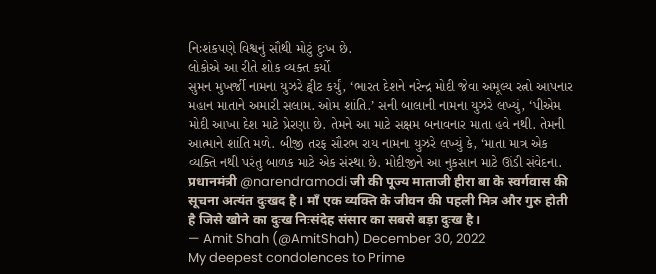નિઃશંકપણે વિશ્વનું સૌથી મોટું દુઃખ છે.
લોકોએ આ રીતે શોક વ્યક્ત કર્યો
સુમન મુખર્જી નામના યુઝરે ટ્વીટ કર્યું, ‘ભારત દેશને નરેન્દ્ર મોદી જેવા અમૂલ્ય રત્નો આપનાર મહાન માતાને અમારી સલામ. ઓમ શાંતિ.’ સની બાલાની નામના યુઝરે લખ્યું, ‘પીએમ મોદી આખા દેશ માટે પ્રેરણા છે. તેમને આ માટે સક્ષમ બનાવનાર માતા હવે નથી. તેમની આત્માને શાંતિ મળે. બીજી તરફ સૌરભ રાય નામના યુઝરે લખ્યું કે, ‘માતા માત્ર એક વ્યક્તિ નથી પરંતુ બાળક માટે એક સંસ્થા છે. મોદીજીને આ નુકસાન માટે ઊંડી સંવેદના.
प्रधानमंत्री @narendramodi जी की पूज्य माताजी हीरा बा के स्वर्गवास की सूचना अत्यंत दुःखद है। माँ एक व्यक्ति के जीवन की पहली मित्र और गुरु होती है जिसे खोने का दुःख निःसंदेह संसार का सबसे बड़ा दुःख है।
— Amit Shah (@AmitShah) December 30, 2022
My deepest condolences to Prime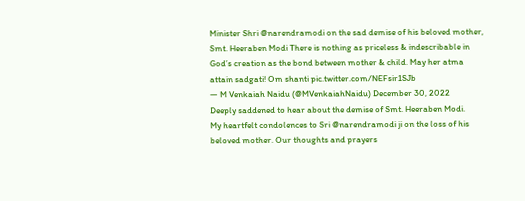Minister Shri @narendramodi on the sad demise of his beloved mother, Smt. Heeraben Modi There is nothing as priceless & indescribable in God’s creation as the bond between mother & child. May her atma attain sadgati! Om shanti pic.twitter.com/NEFsir1SJb
— M Venkaiah Naidu (@MVenkaiahNaidu) December 30, 2022
Deeply saddened to hear about the demise of Smt. Heeraben Modi.
My heartfelt condolences to Sri @narendramodi ji on the loss of his beloved mother. Our thoughts and prayers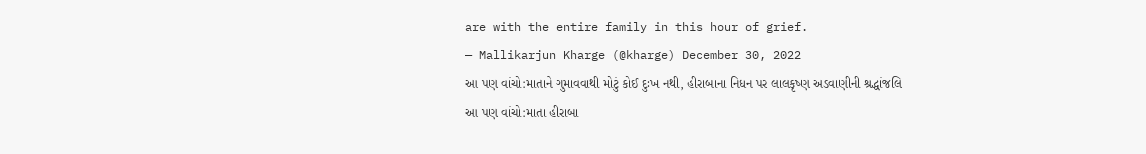are with the entire family in this hour of grief.
— Mallikarjun Kharge (@kharge) December 30, 2022
આ પણ વાંચો:માતાને ગુમાવવાથી મોટું કોઈ દુઃખ નથી, હીરાબાના નિધન પર લાલકૃષ્ણ અડવાણીની શ્રદ્ધાંજલિ
આ પણ વાંચો:માતા હીરાબા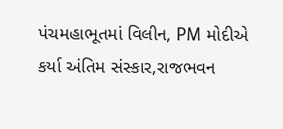પંચમહાભૂતમાં વિલીન, PM મોદીએ કર્યા અંતિમ સંસ્કાર,રાજભવન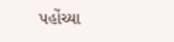પહોંચ્યા